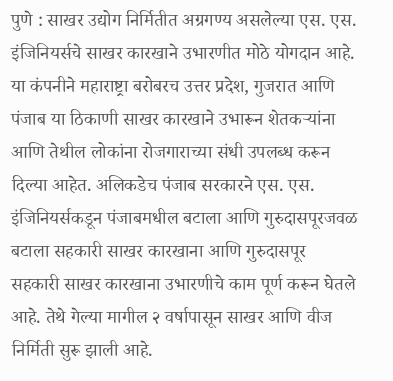पुणे : साखर उद्योग निर्मितीत अग्रगण्य असलेल्या एस. एस. इंजिनियर्सचे साखर कारखाने उभारणीत मोठे योगदान आहे. या कंपनीने महाराष्ट्रा बरोबरच उत्तर प्रदेश, गुजरात आणि पंजाब या ठिकाणी साखर कारखाने उभारून शेतकऱ्यांना आणि तेथील लोकांना रोजगाराच्या संधी उपलब्ध करून दिल्या आहेत. अलिकडेच पंजाब सरकारने एस. एस. इंजिनियर्सकडून पंजाबमधील बटाला आणि गुरुदासपूरजवळ बटाला सहकारी साखर कारखाना आणि गुरुदासपूर सहकारी साखर कारखाना उभारणीचे काम पूर्ण करून घेतले आहे. तेथे गेल्या मागील २ वर्षापासून साखर आणि वीज निर्मिती सुरू झाली आहे.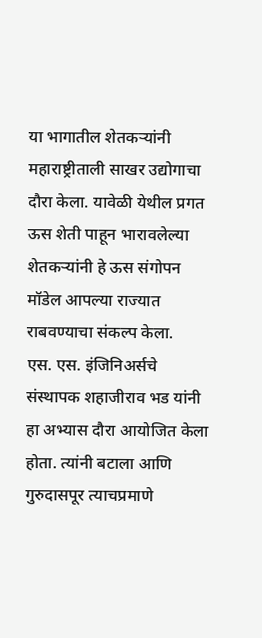या भागातील शेतकऱ्यांनी महाराष्ट्रीताली साखर उद्योगाचा दौरा केला. यावेळी येथील प्रगत ऊस शेती पाहून भारावलेल्या शेतकऱ्यांनी हे ऊस संगोपन मॉडेल आपल्या राज्यात राबवण्याचा संकल्प केला.
एस. एस. इंजिनिअर्सचे संस्थापक शहाजीराव भड यांनी हा अभ्यास दौरा आयोजित केला होता. त्यांनी बटाला आणि गुरुदासपूर त्याचप्रमाणे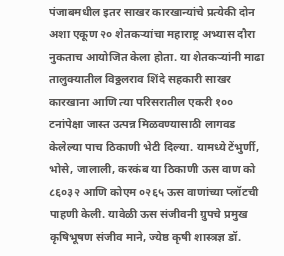पंजाबमधील इतर साखर कारखान्यांचे प्रत्येकी दोन अशा एकूण २० शेतकऱ्यांचा महाराष्ट्र अभ्यास दौरा नुकताच आयोजित केला होता. या शेतकऱ्यांनी माढा तालुक्यातील विठ्ठलराव शिंदे सहकारी साखर कारखाना आणि त्या परिसरातील एकरी १०० टनांपेक्षा जास्त उत्पन्न मिळवण्यासाठी लागवड केलेल्या पाच ठिकाणी भेटी दिल्या. यामध्ये टेंभुर्णी, भोसे, जालाली, करकंब या ठिकाणी ऊस वाण को ८६०३२ आणि कोएम ०२६५ ऊस वाणांच्या प्लॉटची पाहणी केली. यावेळी ऊस संजीवनी ग्रुपचे प्रमुख कृषिभूषण संजीव माने, ज्येष्ठ कृषी शास्त्रज्ञ डॉ.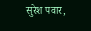सुरेश पवार,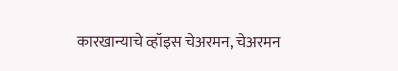कारखान्याचे व्हॉइस चेअरमन, चेअरमन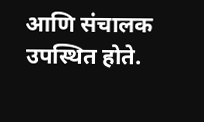आणि संचालक उपस्थित होते.